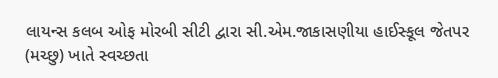લાયન્સ કલબ ઓફ મોરબી સીટી દ્વારા સી.એમ.જાકાસણીયા હાઈસ્કૂલ જેતપર (મચ્છુ) ખાતે સ્વચ્છતા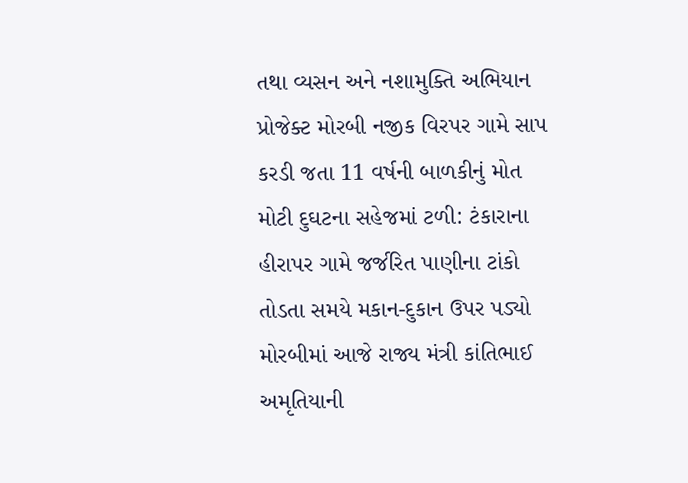તથા વ્યસન અને નશામુક્તિ અભિયાન પ્રોજેક્ટ મોરબી નજીક વિરપર ગામે સાપ કરડી જતા 11 વર્ષની બાળકીનું મોત મોટી દુઘટના સહેજમાં ટળી: ટંકારાના હીરાપર ગામે જર્જરિત પાણીના ટાંકો તોડતા સમયે મકાન-દુકાન ઉપર પડ્યો મોરબીમાં આજે રાજ્ય મંત્રી કાંતિભાઈ અમૃતિયાની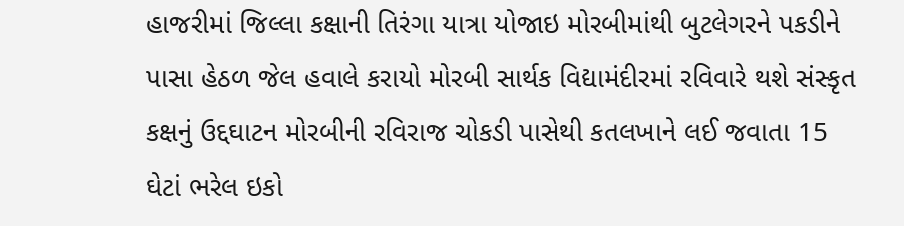હાજરીમાં જિલ્લા કક્ષાની તિરંગા યાત્રા યોજાઇ મોરબીમાંથી બુટલેગરને પકડીને પાસા હેઠળ જેલ હવાલે કરાયો મોરબી સાર્થક વિદ્યામંદીરમાં રવિવારે થશે સંસ્કૃત કક્ષનું ઉદ્દઘાટન મોરબીની રવિરાજ ચોકડી પાસેથી કતલખાને લઈ જવાતા 15 ઘેટાં ભરેલ ઇકો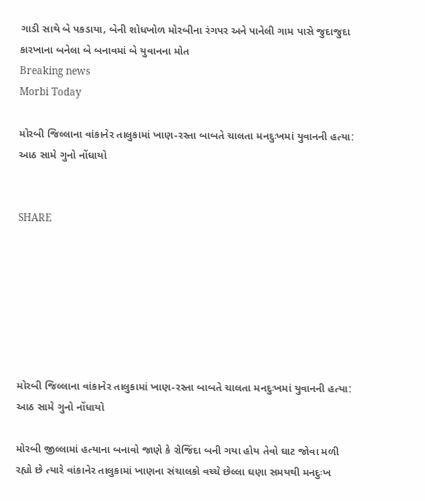ગાડી સાથે બે પકડાયા, બેની શોધખોળ મોરબીના રંગપર અને પાનેલી ગામ પાસે જુદાજુદા કારખાના બનેલા બે બનાવમાં બે યુવાનના મોત
Breaking news
Morbi Today

મોરબી જિલ્લાના વાંકાનેર તાલુકામાં ખાણ-રસ્તા બાબતે ચાલતા મનદુઃખમાં યુવાનની હત્યા: આઠ સામે ગુનો નોંધાયો


SHARE







મોરબી જિલ્લાના વાંકાનેર તાલુકામાં ખાણ-રસ્તા બાબતે ચાલતા મનદુઃખમાં યુવાનની હત્યા: આઠ સામે ગુનો નોંધાયો

મોરબી જીલ્લામાં હત્યાના બનાવો જાણે કે રોજિંદા બની ગયા હોય તેવો ઘાટ જોવા મળી રહ્યો છે ત્યારે વાંકાનેર તાલુકામાં ખાણના સંચાલકો વચ્ચે છેલ્લા ઘણા સમયથી મનદુઃખ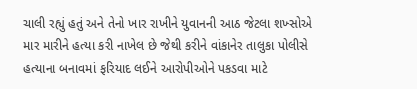ચાલી રહ્યું હતું અને તેનો ખાર રાખીને યુવાનની આઠ જેટલા શખ્સોએ માર મારીને હત્યા કરી નાખેલ છે જેથી કરીને વાંકાનેર તાલુકા પોલીસે હત્યાના બનાવમાં ફરિયાદ લઈને આરોપીઓને પકડવા માટે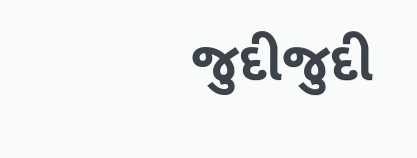જુદીજુદી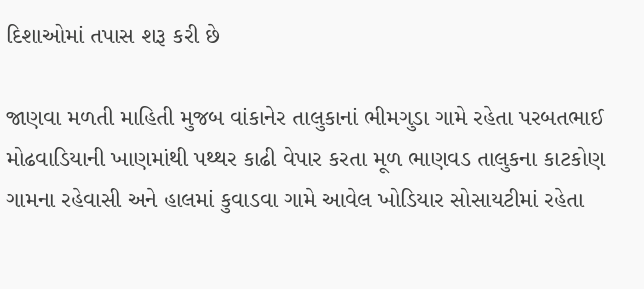દિશાઓમાં તપાસ શરૂ કરી છે

જાણવા મળતી માહિતી મુજબ વાંકાનેર તાલુકાનાં ભીમગુડા ગામે રહેતા પરબતભાઈ મોઢવાડિયાની ખાણમાંથી પથ્થર કાઢી વેપાર કરતા મૂળ ભાણવડ તાલુકના કાટકોણ ગામના રહેવાસી અને હાલમાં કુવાડવા ગામે આવેલ ખોડિયાર સોસાયટીમાં રહેતા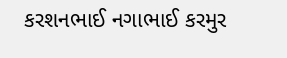કરશનભાઈ નગાભાઈ કરમુર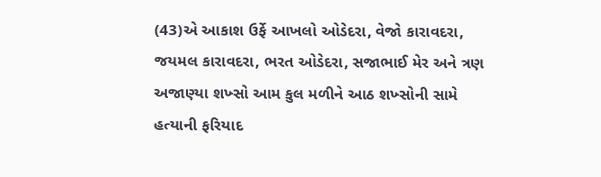(43)એ આકાશ ઉર્ફે આખલો ઓડેદરા, વેજો કારાવદરા, જયમલ કારાવદરા, ભરત ઓડેદરા, સજાભાઈ મેર અને ત્રણ અજાણ્યા શખ્સો આમ કુલ મળીને આઠ શખ્સોની સામે હત્યાની ફરિયાદ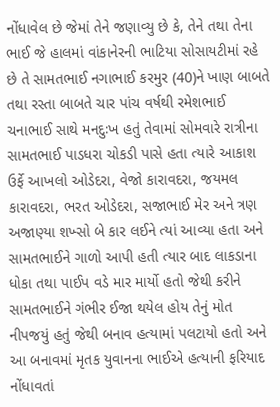નોંધાવેલ છે જેમાં તેને જણાવ્યુ છે કે, તેને તથા તેના ભાઈ જે હાલમાં વાંકાનેરની ભાટિયા સોસાયટીમાં રહે છે તે સામતભાઈ નગાભાઈ કરમુર (40)ને ખાણ બાબતે તથા રસ્તા બાબતે ચાર પાંચ વર્ષથી રમેશભાઈ ચનાભાઈ સાથે મનદુઃખ હતું તેવામાં સોમવારે રાત્રીના સામતભાઈ પાડધરા ચોકડી પાસે હતા ત્યારે આકાશ ઉર્ફે આખલો ઓડેદરા, વેજો કારાવદરા, જયમલ કારાવદરા, ભરત ઓડેદરા, સજાભાઈ મેર અને ત્રણ અજાણ્યા શખ્સો બે કાર લઈને ત્યાં આવ્યા હતા અને સામતભાઈને ગાળો આપી હતી ત્યાર બાદ લાકડાના ધોકા તથા પાઈપ વડે માર માર્યો હતો જેથી કરીને સામતભાઈને ગંભીર ઈજા થયેલ હોય તેનું મોત નીપજયું હતું જેથી બનાવ હત્યામાં પલટાયો હતો અને આ બનાવમાં મૃતક યુવાનના ભાઈએ હત્યાની ફરિયાદ નોંધાવતાં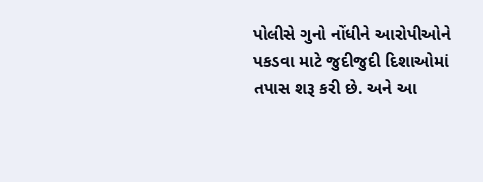પોલીસે ગુનો નોંધીને આરોપીઓને પકડવા માટે જુદીજુદી દિશાઓમાં તપાસ શરૂ કરી છે. અને આ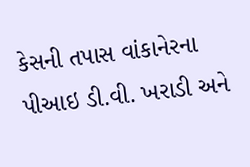કેસની તપાસ વાંકાનેરના પીઆઇ ડી.વી. ખરાડી અને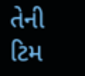તેની ટિમ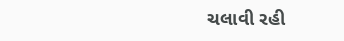ચલાવી રહી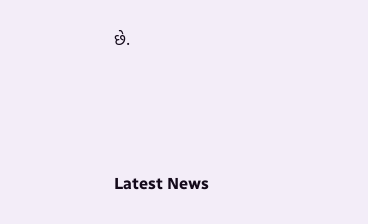છે.






Latest News